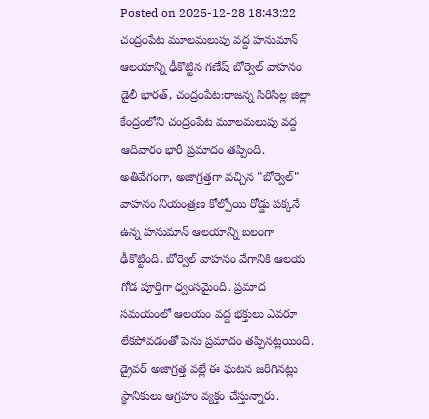Posted on 2025-12-28 18:43:22
చంద్రంపేట మూలమలుపు వద్ద హనుమాన్ ఆలయాన్ని ఢీకొట్టిన గణేష్ బోర్వెల్ వాహనం
డైలీ భారత్, చంద్రంపేట:రాజన్న సిరిసిల్ల జిల్లా కేంద్రంలోని చంద్రంపేట మూలమలుపు వద్ద ఆదివారం భారీ ప్రమాదం తప్పింది. అతివేగంగా, అజాగ్రత్తగా వచ్చిన "బోర్వెల్" వాహనం నియంత్రణ కోల్పోయి రోడ్డు పక్కనే ఉన్న హనుమాన్ ఆలయాన్ని బలంగా ఢీకొట్టింది. బోర్వెల్ వాహనం వేగానికి ఆలయ గోడ పూర్తిగా ధ్వంసమైంది. ప్రమాద సమయంలో ఆలయం వద్ద భక్తులు ఎవరూ లేకపోవడంతో పెను ప్రమాదం తప్పినట్లయింది. డ్రైవర్ అజాగ్రత్త వల్లే ఈ ఘటన జరిగినట్లు స్థానికులు ఆగ్రహం వ్యక్తం చేస్తున్నారు.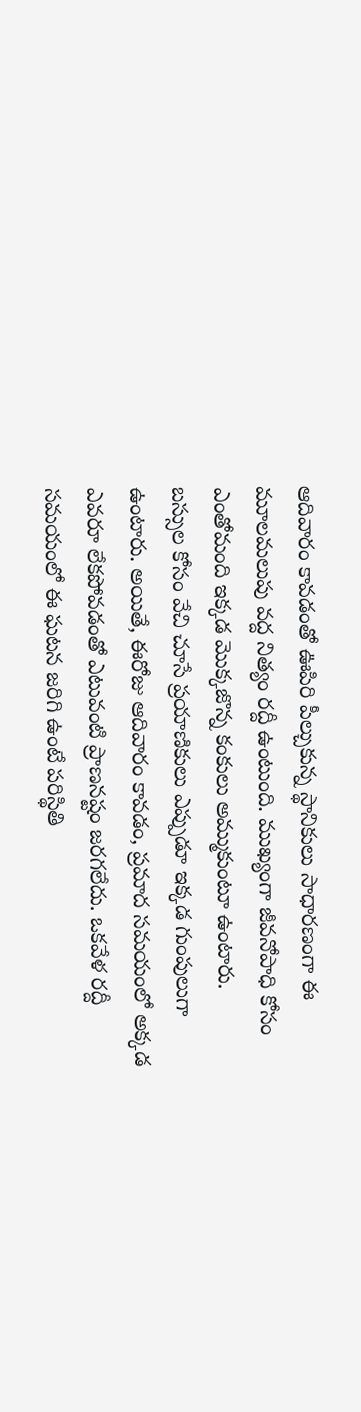ఆదివారం కావడంతో ఊపిరి పీల్చుకున్న స్థానికులు సాధారణంగా ఈ మూలమలుపు వద్ద నిత్యం రద్దీ ఉంటుంది. ముఖ్యంగా జీవనోపాధి కోసం ఎంతోమంది ఇక్కడ మొక్కజొన్న కంకులు అమ్ముకుంటూ ఉంటారు.
బస్సుల కోసం వేచి చూసే ప్రయాణికులు ఎప్పుడూ ఇక్కడ గుంపులుగా ఉంటారు. అయితే, ఈరోజు ఆదివారం కావడం, ప్రమాద సమయంలో అక్కడ ఎవరూ లేకపోవడంతో ఎటువంటి ప్రాణనష్టం జరగలేదు. ఒకవేళ రద్దీ సమయంలో ఈ ఘటన జరిగి ఉంటే పరిస్థితి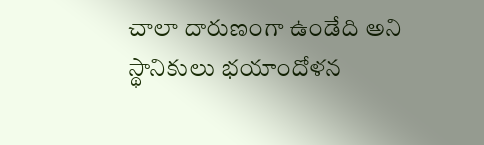చాలా దారుణంగా ఉండేది అని స్థానికులు భయాందోళన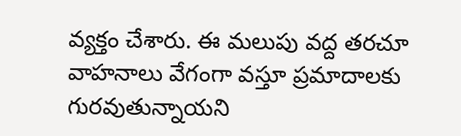వ్యక్తం చేశారు. ఈ మలుపు వద్ద తరచూ వాహనాలు వేగంగా వస్తూ ప్రమాదాలకు గురవుతున్నాయని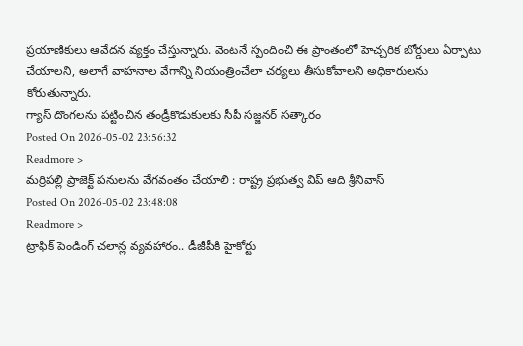ప్రయాణికులు ఆవేదన వ్యక్తం చేస్తున్నారు. వెంటనే స్పందించి ఈ ప్రాంతంలో హెచ్చరిక బోర్డులు ఏర్పాటు చేయాలని, అలాగే వాహనాల వేగాన్ని నియంత్రించేలా చర్యలు తీసుకోవాలని అధికారులను కోరుతున్నారు.
గ్యాస్ దొంగలను పట్టించిన తండ్రీకొడుకులకు సీపీ సజ్జనర్ సత్కారం
Posted On 2026-05-02 23:56:32
Readmore >
మర్రిపల్లి ప్రాజెక్ట్ పనులను వేగవంతం చేయాలి : రాష్ట్ర ప్రభుత్వ విప్ ఆది శ్రీనివాస్
Posted On 2026-05-02 23:48:08
Readmore >
ట్రాఫిక్ పెండింగ్ చలాన్ల వ్యవహారం.. డీజీపీకి హైకోర్టు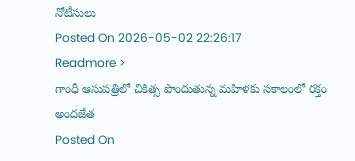నోటీసులు
Posted On 2026-05-02 22:26:17
Readmore >
గాంధీ ఆసుపత్రిలో చికిత్స పొందుతున్న మహిళకు సకాలంలో రక్తం అందజేత
Posted On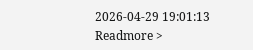2026-04-29 19:01:13
Readmore >